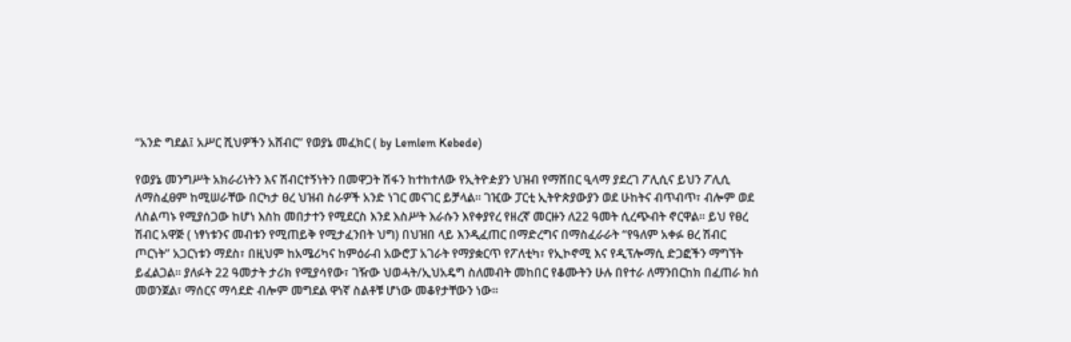“አንድ ግደል፤ አሥር ሺህዎችን አሸብር” የወያኔ መፈክር ( by Lemlem Kebede)

የወያኔ መንግሥት አክራሪነትን እና ሽብርተኝነትን በመዋጋት ሽፋን ከተከተለው የኢትዮዽያን ህዝብ የማሸበር ዒላማ ያደረገ ፖሊሲና ይህን ፖሊሲ ለማስፈፀም ከሚሠራቸው በርካታ ፀረ ህዝብ ስራዎች አንድ ነገር መናገር ይቻላል፡፡ ገዢው ፓርቲ ኢትዮጵያውያን ወደ ሁከትና ብጥብጥ፣ ብሎም ወደ ለስልጣኑ የሚያሰጋው ከሆነ እስከ መበታተን የሚደርስ እንደ እስሥት እራሱን እየቀያየረ የዘረኛ መርዙን ለ22 ዓመት ሲረጭብት ኖርዋል፡፡ ይህ የፀረ ሽብር አዋጅ ( ነፃነቱንና መብቱን የሚጠይቅ የሚታፈንበት ህግ) በህዝበ ላይ እንዲፈጠር በማድረግና በማስፈራራት “የዓለም አቀፉ ፀረ ሽብር ጦርነት” አጋርነቱን ማደስ፣ በዚህም ከአሜሪካና ከምዕራብ አውሮፓ አገራት የማያቋርጥ የፖለቲካ፣ የኢኮኖሚ እና የዲፕሎማሲ ድጋፎችን ማግኘት ይፈልጋል፡፡ ያለፉት 22 ዓመታት ታሪክ የሚያሳየው፣ ገዥው ህወሓት/ኢህአዴግ ስለመብት መከበር የቆሙትን ሁሉ በየተራ ለማንበርከክ በፈጠራ ክሰ መወንጀል፣ ማሰርና ማሳደድ ብሎም መግደል ዋነኛ ስልቶቹ ሆነው መቆየታቸውን ነው።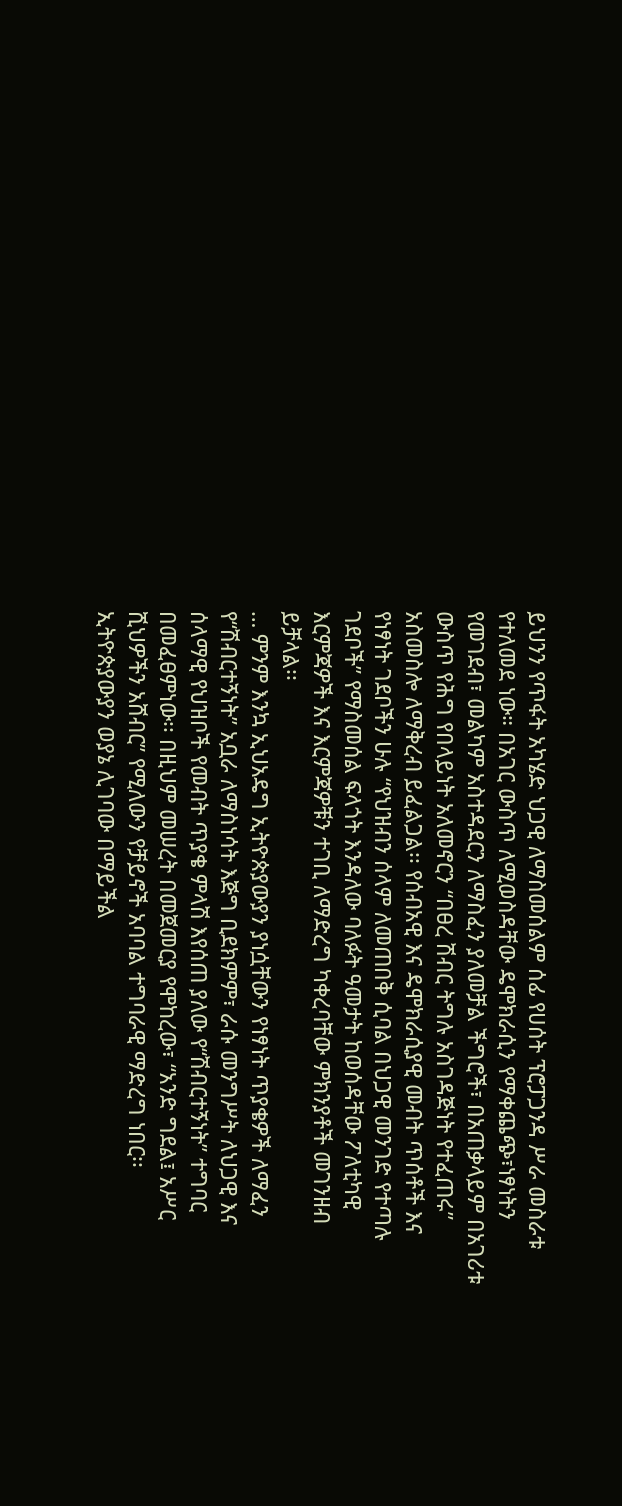ይህንን የጥፋት አካሄድ ህጋዊ ለማስመሰልም ሰፊ የሀሰት ፕሮፓጋንዳ ሥራ መስራቱ የተለመደ ነው። በአገር ውስጥ ለሚወስዳቸው ዴሞክራሲን የማቀጨጭ፣ነፃነትን የመገደብ፣ መልካም አስተዳደርን ለማስፈን ያለመቻል ችግሮች፣ በአጠቃላይም በአገሪቱ ውስጥ የሕግ የበላይነት አለመኖርን “በፀረ ሽብር ትግሉ አስገዳጅነት የተፈጠሩ” አስመስሎ ለማቅረብ ይፈልጋል፡፡ የሰብአዊ እና ዴሞክራሲያዊ መብት ጥሰቶች እና የነፃነት ገደቦችን ሁሉ “የህዝብን ሰላም ለመጠበቅ ሲባል በህጋዊ መንገድ የተጣሉ ገደቦች” የማስመሰል ፍላጎት እንዳለው ባለፉት ዓመታት ከወሰዳቸው ፖለቲካዊ እርምጃዎች እና እርምጃዎቹን ተገቢ ለማድረግ ካቀረባቸው ምክንያቶች መገንዘብ ይቻላል፡፡
… ምንም እንኳ ኢህአዴግ ኢትዮጵያውያን ያነሷቸውን የነፃነት ጥያቄዎች ለማፈን የ“ሽብርተኝነት” አቧራ ለማስነሳት እጅግ ቢደክምም፣ ራሱ መንግሥት ለህጋዊ እና ሰላማዊ የህዝቦች የመብት ጥያቄ ምላሽ እየሰጠ ያለው የ“ሽብርተኝነት” ተግባር በመፈፀምነው፡፡ በዚህም መሠረት በመጀመርያ የሞከረው፣ “አንድ ግደል፤ አሥር ሺህዎችን አሸብር” የሚለውን የቻይኖች አባባል ተግባራዊ ማድረግ ነበር፡፡
ኢትዮጵያውያን ወያኔ ሊገባው በማይችል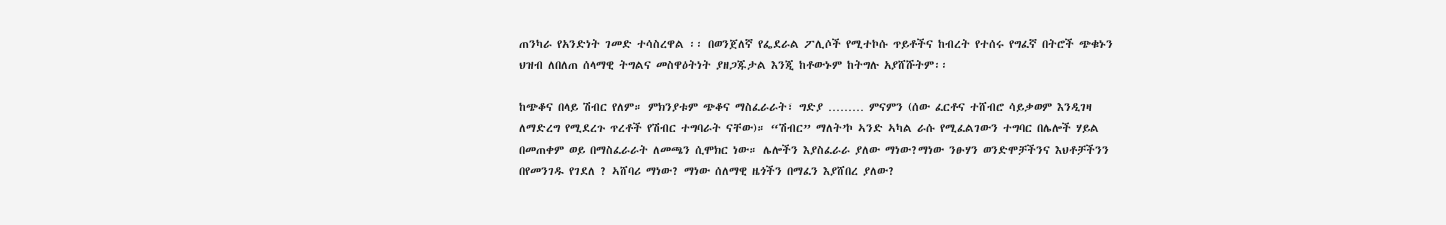ጠንካራ የአንድነት ገመድ ተሳስረዋል ፡፡ በወንጀለኛ የፌደራል ፖሊሶች የሚተኮሱ ጥይቶችና ከብረት የተሰሩ የግፈኛ በትሮች ጭቁኑን ህዝብ ለበለጠ ሰላማዊ ትግልና መስዋዕትነት ያዘጋጁታል እንጂ ከቶውኑም ከትግሉ አያሸሹትም፡፡

ከጭቆና በላይ ሽብር የለም። ምክንያቱም ጭቆና ማስፈራራት፣ ግድያ ……… ምናምን (ሰው ፈርቶና ተሸብሮ ሳይቃወም እንዲገዛ ለማድረግ የሚደረጉ ጥረቶች የሽብር ተግባራት ናቸው)። “ሽብር” ማለት’ኮ ኣንድ ኣካል ራሱ የሚፈልገውን ተግባር በሌሎች ሃይል በመጠቀም ወይ በማስፈራራት ለመጫን ሲሞክር ነው። ሌሎችን እያስፈራራ ያለው ማነው?ማነው ንፁሃን ወንድሞቻችንና እህቶቻችንን በየመንገዱ የገደለ ? ኣሸባሪ ማነው? ማነው ሰለማዊ ዜጎችን በማፈን እያሸበረ ያለው?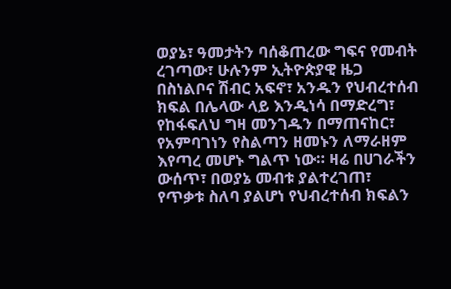ወያኔ፣ ዓመታትን ባሰቆጠረው ግፍና የመብት ረገጣው፣ ሁሉንም ኢትዮጵያዊ ዜጋ በስነልቦና ሽብር አፍኖ፣ አንዱን የህብረተሰብ ክፍል በሌላው ላይ እንዲነሳ በማድረግ፣ የከፋፍለህ ግዛ መንገዱን በማጠናከር፣ የአምባገነን የስልጣን ዘመኑን ለማራዘም እየጣረ መሆኑ ግልጥ ነው። ዛሬ በሀገራችን ውሰጥ፣ በወያኔ መብቱ ያልተረገጠ፣ የጥቃቱ ስለባ ያልሆነ የህብረተሰብ ክፍልን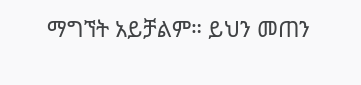ማግኘት አይቻልም። ይህን መጠን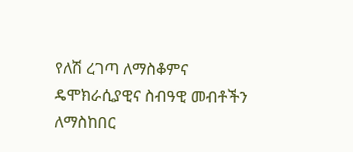የለሽ ረገጣ ለማስቆምና ዴሞክራሲያዊና ስብዓዊ መብቶችን ለማስከበር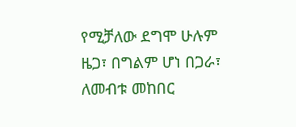የሚቻለው ደግሞ ሁሉም ዜጋ፣ በግልም ሆነ በጋራ፣ ለመብቱ መከበር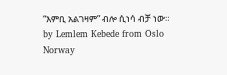“እምቢ አልገዛም” ብሎ ሲነሳ ብቻ ነው።
by Lemlem Kebede from Oslo Norway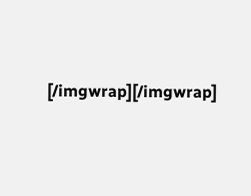[/imgwrap][/imgwrap]